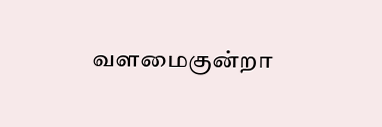வளமைகுன்றா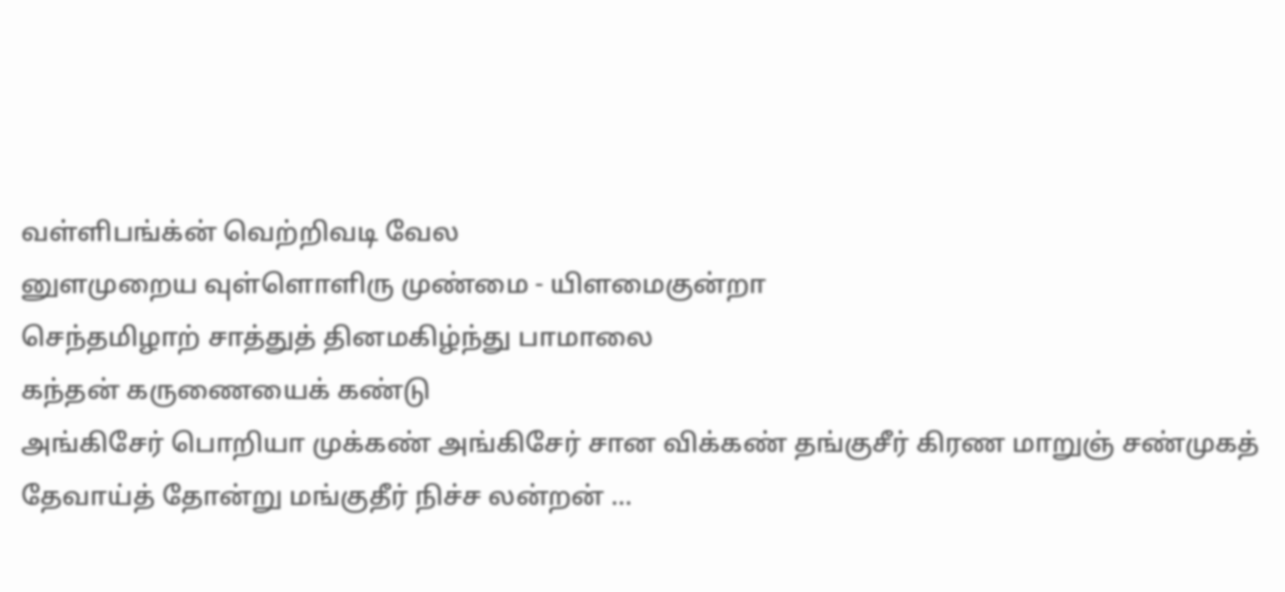வள்ளிபங்க்ன் வெற்றிவடி வேல
னுளமுறைய வுள்ளொளிரு முண்மை - யிளமைகுன்றா
செந்தமிழாற் சாத்துத் தினமகிழ்ந்து பாமாலை
கந்தன் கருணையைக் கண்டு
அங்கிசேர் பொறியா முக்கண் அங்கிசேர் சான விக்கண் தங்குசீர் கிரண மாறுஞ் சண்முகத் தேவாய்த் தோன்று மங்குதீர் நிச்ச லன்றன் ...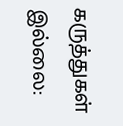கருத்துகள் இல்லை: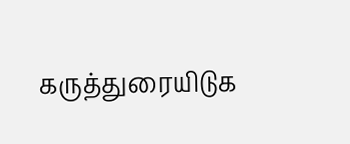கருத்துரையிடுக